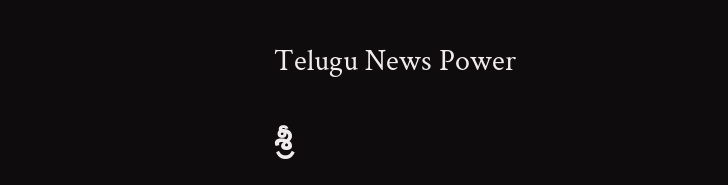Telugu News Power

శ్రీ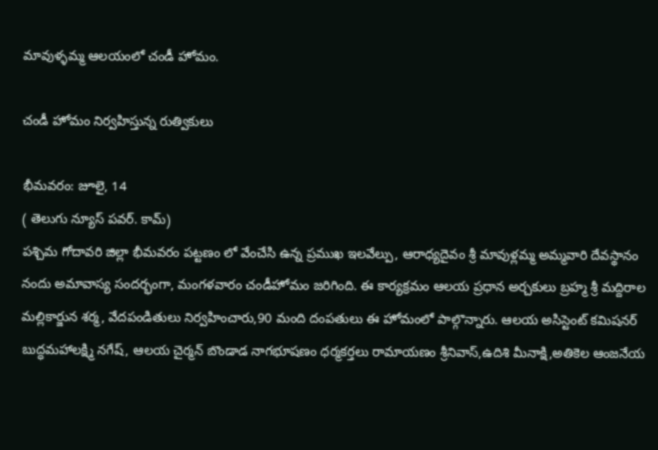మావుళ్ళమ్మ ఆలయంలో చండీ హోమం.

చండీ హోమం నిర్వహిస్తున్న రుత్వికులు

భీమవరం: జూలై, 14
( తెలుగు న్యూస్ పవర్. కామ్)
పశ్చిమ గోదావరి జిల్లా భీమవరం పట్టణం లో వేంచేసి ఉన్న ప్రముఖ ఇలవేల్పు, ఆరాధ్యదైవం శ్రీ మావుళ్లమ్మ అమ్మవారి దేవస్థానం నందు అమావాస్య సందర్భంగా, మంగళవారం చండీహోమం జరిగింది. ఈ కార్యక్రమం ఆలయ ప్రధాన అర్చకులు బ్రహ్మ శ్రీ మద్దిరాల మల్లికార్జున శర్మ, వేదపండితులు నిర్వహించారు,90 మంది దంపతులు ఈ హోమంలో పాల్గొన్నారు. ఆలయ అసిస్టెంట్ కమిషనర్ బుద్ధమహాలక్ష్మి నగేష్, ఆలయ చైర్మన్ బొండాడ నాగభూషణం ధర్మకర్తలు రామాయణం శ్రీనివాస్,ఉదిశి మీనాక్షి,అతికెల ఆంజనేయ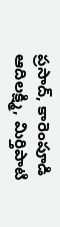ప్రసాద్, కారెంపూడి ఆదిలక్ష్మి, మిర్తిపాటి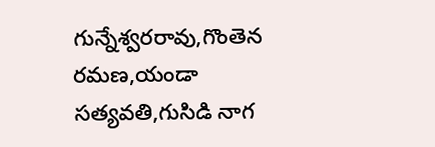గున్నేశ్వరరావు,గొంతెన రమణ,యండా సత్యవతి,గుసిడి నాగ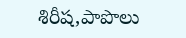శిరీష,పాపొలు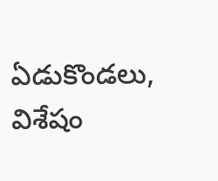ఏడుకొండలు, విశేషం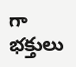గా భక్తులు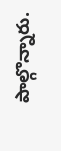పాల్గొన్నారు.